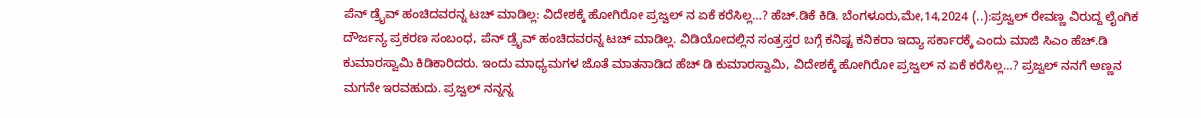ಪೆನ್ ಡ್ರೈವ್ ಹಂಚಿದವರನ್ನ ಟಚ್ ಮಾಡಿಲ್ಲ: ವಿದೇಶಕ್ಕೆ ಹೋಗಿರೋ ಪ್ರಜ್ವಲ್ ನ ಏಕೆ ಕರೆಸಿಲ್ಲ…? ಹೆಚ್.ಡಿಕೆ ಕಿಡಿ. ಬೆಂಗಳೂರು,ಮೇ,14,2024 (..):ಪ್ರಜ್ವಲ್ ರೇವಣ್ಣ ವಿರುದ್ದ ಲೈಂಗಿಕ ದೌರ್ಜನ್ಯ ಪ್ರಕರಣ ಸಂಬಂಧ, ಪೆನ್ ಡ್ರೈವ್ ಹಂಚಿದವರನ್ನ ಟಚ್ ಮಾಡಿಲ್ಲ. ವಿಡಿಯೋದಲ್ಲಿನ ಸಂತ್ರಸ್ತರ ಬಗ್ಗೆ ಕನಿಷ್ಟ ಕನಿಕರಾ ಇದ್ಯಾ ಸರ್ಕಾರಕ್ಕೆ ಎಂದು ಮಾಜಿ ಸಿಎಂ ಹೆಚ್.ಡಿ ಕುಮಾರಸ್ವಾಮಿ ಕಿಡಿಕಾರಿದರು. ಇಂದು ಮಾಧ್ಯಮಗಳ ಜೊತೆ ಮಾತನಾಡಿದ ಹೆಚ್ ಡಿ ಕುಮಾರಸ್ವಾಮಿ, ವಿದೇಶಕ್ಕೆ ಹೋಗಿರೋ ಪ್ರಜ್ವಲ್ ನ ಏಕೆ ಕರೆಸಿಲ್ಲ…? ಪ್ರಜ್ವಲ್ ನನಗೆ ಅಣ್ಣನ ಮಗನೇ ಇರವಹುದು. ಪ್ರಜ್ವಲ್ ನನ್ನನ್ನ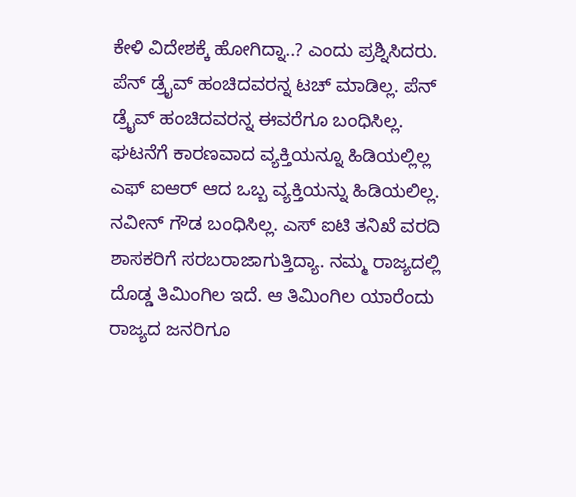ಕೇಳಿ ವಿದೇಶಕ್ಕೆ ಹೋಗಿದ್ನಾ..? ಎಂದು ಪ್ರಶ್ನಿಸಿದರು. ಪೆನ್ ಡ್ರೈವ್ ಹಂಚಿದವರನ್ನ ಟಚ್ ಮಾಡಿಲ್ಲ. ಪೆನ್ ಡ್ರೈವ್ ಹಂಚಿದವರನ್ನ ಈವರೆಗೂ ಬಂಧಿಸಿಲ್ಲ. ಘಟನೆಗೆ ಕಾರಣವಾದ ವ್ಯಕ್ತಿಯನ್ನೂ ಹಿಡಿಯಲ್ಲಿಲ್ಲ ಎಫ್ ಐಆರ್ ಆದ ಒಬ್ಬ ವ್ಯಕ್ತಿಯನ್ನು ಹಿಡಿಯಲಿಲ್ಲ. ನವೀನ್ ಗೌಡ ಬಂಧಿಸಿಲ್ಲ. ಎಸ್ ಐಟಿ ತನಿಖೆ ವರದಿ ಶಾಸಕರಿಗೆ ಸರಬರಾಜಾಗುತ್ತಿದ್ಯಾ. ನಮ್ಮ ರಾಜ್ಯದಲ್ಲಿ ದೊಡ್ಡ ತಿಮಿಂಗಿಲ ಇದೆ. ಆ ತಿಮಿಂಗಿಲ ಯಾರೆಂದು ರಾಜ್ಯದ ಜನರಿಗೂ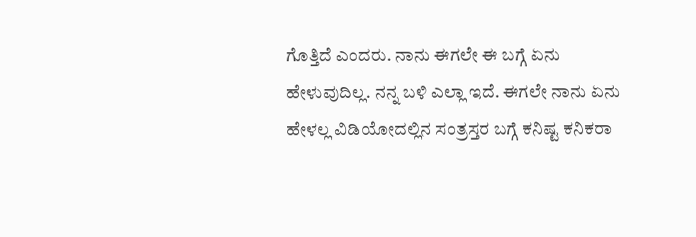ಗೊತ್ತಿದೆ ಎಂದರು. ನಾನು ಈಗಲೇ ಈ ಬಗ್ಗೆ ಏನು ಹೇಳುವುದಿಲ್ಲ. ನನ್ನ ಬಳಿ ಎಲ್ಲಾ ಇದೆ. ಈಗಲೇ ನಾನು ಏನು ಹೇಳಲ್ಲ ವಿಡಿಯೋದಲ್ಲಿನ ಸಂತ್ರಸ್ತರ ಬಗ್ಗೆ ಕನಿಷ್ಟ ಕನಿಕರಾ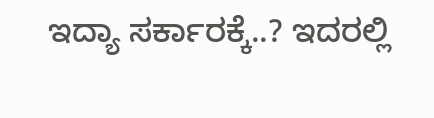ಇದ್ಯಾ ಸರ್ಕಾರಕ್ಕೆ..? ಇದರಲ್ಲಿ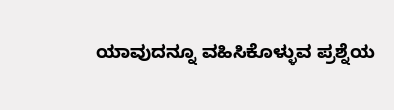ಯಾವುದನ್ನೂ ವಹಿಸಿಕೊಳ್ಳುವ ಪ್ರಶ್ನೆಯ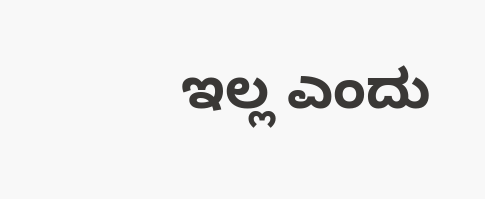ಇಲ್ಲ ಎಂದು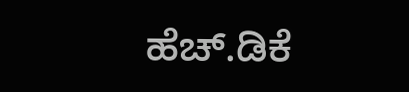ಹೆಚ್.ಡಿಕೆ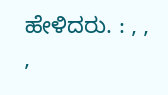ಹೇಳಿದರು. : , , ,